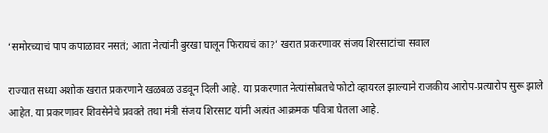‘समोरच्याचं पाप कपाळावर नसतं; आता नेत्यांनी बुरखा घालून फिरायचं का?’ खरात प्रकरणावर संजय शिरसाटांचा सवाल

राज्यात सध्या अशोक खरात प्रकरणाने खळबळ उडवून दिली आहे. या प्रकरणात नेत्यांसोबतचे फोटो व्हायरल झाल्याने राजकीय आरोप-प्रत्यारोप सुरू झाले आहेत. या प्रकरणावर शिवसेनेचे प्रवक्ते तथा मंत्री संजय शिरसाट यांनी अत्यंत आक्रमक पवित्रा घेतला आहे.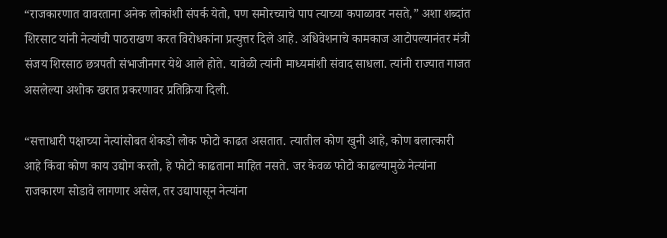“राजकारणात वावरताना अनेक लोकांशी संपर्क येतो, पण समोरच्याचे पाप त्याच्या कपाळावर नसते,” अशा शब्दांत शिरसाट यांनी नेत्यांची पाठराखण करत विरोधकांना प्रत्युत्तर दिले आहे. अधिवेशनाचे कामकाज आटोपल्यानंतर मंत्री संजय शिरसाठ छत्रपती संभाजीनगर येथे आले होते. यावेळी त्यांनी माध्यमांशी संवाद साधला. त्यांनी राज्यात गाजत असलेल्या अशोक खरात प्रकरणावर प्रतिक्रिया दिली.

“सत्ताधारी पक्षाच्या नेत्यांसोबत शेकडो लोक फोटो काढत असतात. त्यातील कोण खुनी आहे, कोण बलात्कारी आहे किंवा कोण काय उद्योग करतो, हे फोटो काढताना माहित नसते. जर केवळ फोटो काढल्यामुळे नेत्यांना राजकारण सोडावे लागणार असेल, तर उद्यापासून नेत्यांना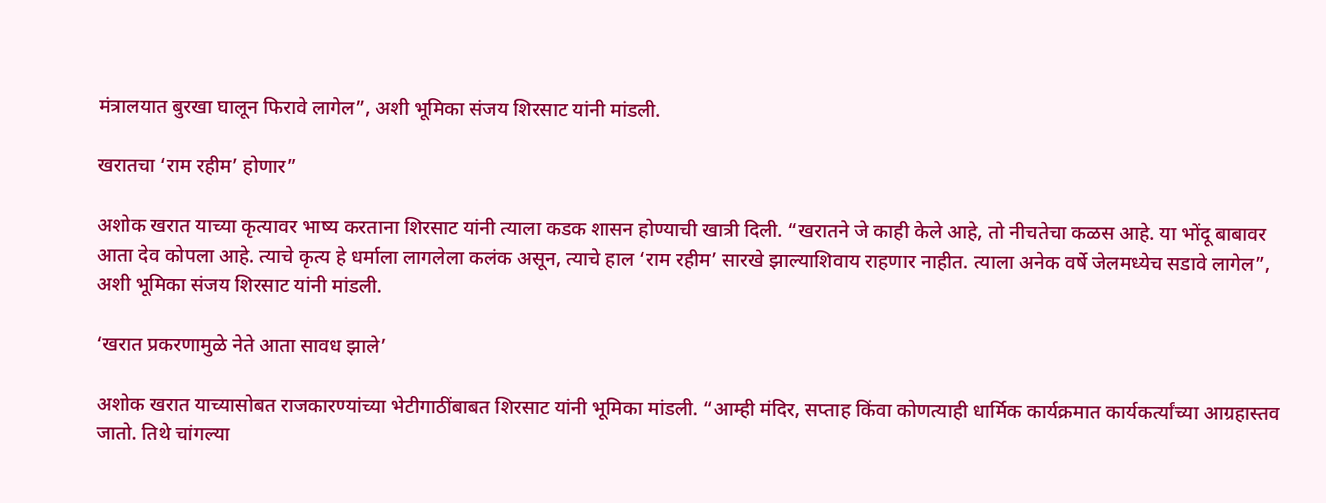मंत्रालयात बुरखा घालून फिरावे लागेल”, अशी भूमिका संजय शिरसाट यांनी मांडली.

खरातचा ‘राम रहीम’ होणार”

अशोक खरात याच्या कृत्यावर भाष्य करताना शिरसाट यांनी त्याला कडक शासन होण्याची खात्री दिली. “खरातने जे काही केले आहे, तो नीचतेचा कळस आहे. या भोंदू बाबावर आता देव कोपला आहे. त्याचे कृत्य हे धर्माला लागलेला कलंक असून, त्याचे हाल ‘राम रहीम’ सारखे झाल्याशिवाय राहणार नाहीत. त्याला अनेक वर्षे जेलमध्येच सडावे लागेल”, अशी भूमिका संजय शिरसाट यांनी मांडली.

‘खरात प्रकरणामुळे नेते आता सावध झाले’

अशोक खरात याच्यासोबत राजकारण्यांच्या भेटीगाठींबाबत शिरसाट यांनी भूमिका मांडली. “आम्ही मंदिर, सप्ताह किंवा कोणत्याही धार्मिक कार्यक्रमात कार्यकर्त्यांच्या आग्रहास्तव जातो. तिथे चांगल्या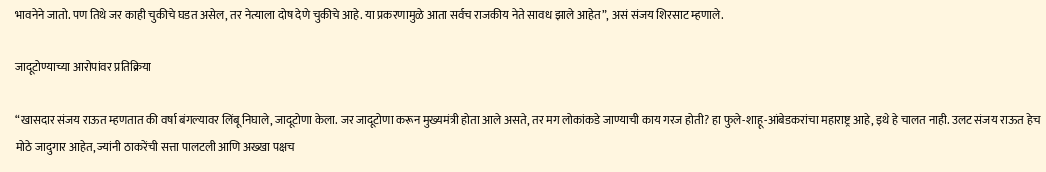भावनेने जातो. पण तिथे जर काही चुकीचे घडत असेल, तर नेत्याला दोष देणे चुकीचे आहे. या प्रकरणामुळे आता सर्वच राजकीय नेते सावध झाले आहेत”, असं संजय शिरसाट म्हणाले.

जादूटोण्याच्या आरोपांवर प्रतिक्रिया

“खासदार संजय राऊत म्हणतात की वर्षा बंगल्यावर लिंबू निघाले, जादूटोणा केला. जर जादूटोणा करून मुख्यमंत्री होता आले असते, तर मग लोकांकडे जाण्याची काय गरज होती? हा फुले-शाहू-आंबेडकरांचा महाराष्ट्र आहे, इथे हे चालत नाही. उलट संजय राऊत हेच मोठे जादुगार आहेत, ज्यांनी ठाकरेंची सत्ता पालटली आणि अख्खा पक्षच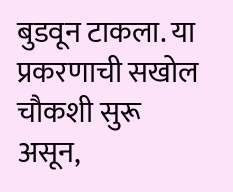बुडवून टाकला. या प्रकरणाची सखोल चौकशी सुरू असून,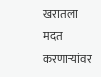खरातला मदत करणाऱ्यांवर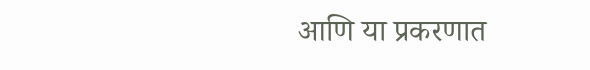आणि या प्रकरणात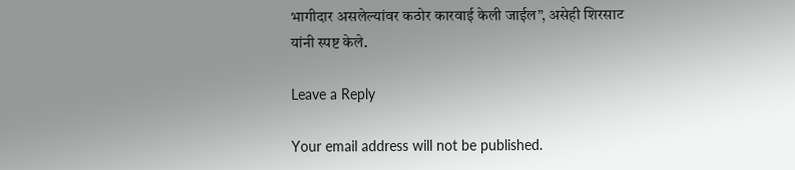भागीदार असलेल्यांवर कठोर कारवाई केली जाईल”, असेही शिरसाट यांनी स्पष्ट केले.

Leave a Reply

Your email address will not be published.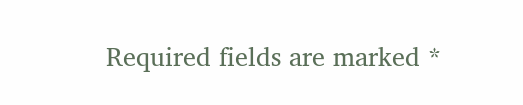Required fields are marked *